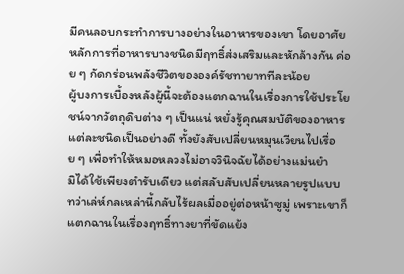มีคนลอบกระทำการบางอย่างในอาหารของเขา โดยอาศัยหลักการที่อาหารบางชนิดมีฤทธิ์ส่งเสริมและหักล้างกัน ค่อย ๆ กัดกร่อนพลังชีวิตขององค์รัชทายาททีละน้อย
ผู้บงการเบื้องหลังผู้นี้จะต้องแตกฉานในเรื่องการใช้ประโยชน์จากวัตถุดิบต่าง ๆ เป็นแน่ หยั่งรู้คุณสมบัติของอาหารแต่ละชนิดเป็นอย่างดี ทั้งยังสับเปลี่ยนหมุนเวียนไปเรื่อย ๆ เพื่อทำให้หมอหลวงไม่อาจวินิจฉัยได้อย่างแม่นยำ
มิได้ใช้เพียงตำรับเดียว แต่สลับสับเปลี่ยนหลายรูปแบบ ทว่าเล่ห์กลเหล่านี้กลับไร้ผลเมื่ออยู่ต่อหน้าซูมู่ เพราะเขาก็แตกฉานในเรื่องฤทธิ์ทางยาที่ขัดแย้ง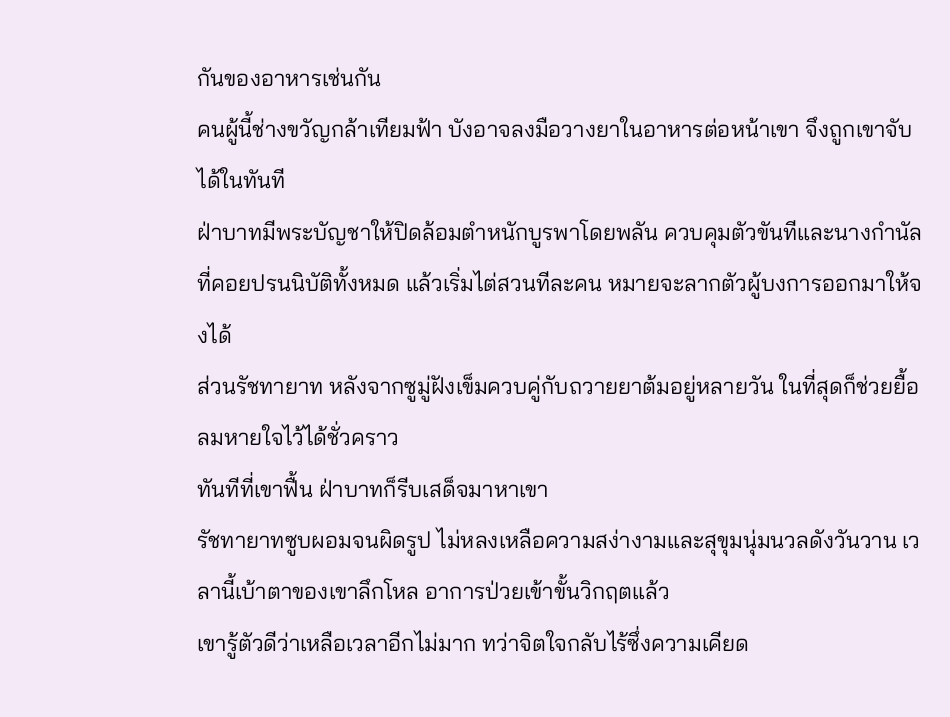กันของอาหารเช่นกัน
คนผู้นี้ช่างขวัญกล้าเทียมฟ้า บังอาจลงมือวางยาในอาหารต่อหน้าเขา จึงถูกเขาจับได้ในทันที
ฝ่าบาทมีพระบัญชาให้ปิดล้อมตำหนักบูรพาโดยพลัน ควบคุมตัวขันทีและนางกำนัลที่คอยปรนนิบัติทั้งหมด แล้วเริ่มไต่สวนทีละคน หมายจะลากตัวผู้บงการออกมาให้จงได้
ส่วนรัชทายาท หลังจากซูมู่ฝังเข็มควบคู่กับถวายยาต้มอยู่หลายวัน ในที่สุดก็ช่วยยื้อลมหายใจไว้ได้ชั่วคราว
ทันทีที่เขาฟื้น ฝ่าบาทก็รีบเสด็จมาหาเขา
รัชทายาทซูบผอมจนผิดรูป ไม่หลงเหลือความสง่างามและสุขุมนุ่มนวลดังวันวาน เวลานี้เบ้าตาของเขาลึกโหล อาการป่วยเข้าขั้นวิกฤตแล้ว
เขารู้ตัวดีว่าเหลือเวลาอีกไม่มาก ทว่าจิตใจกลับไร้ซึ่งความเคียด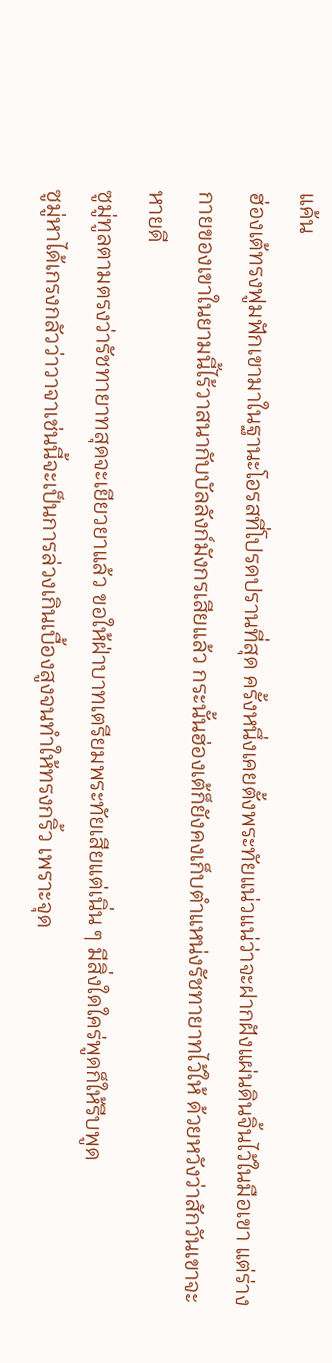แค้น
ฮ่องเต้ทรงฟูมฟักเขามาในฐานะโอรสที่โปรดปรานที่สุด ครั้งหนึ่งเคยตั้งพระทัยแน่วแน่ว่าจะฝากฝังแผ่นดินจิ้นไว้ในมือเขา แต่ร่างกายของเขาในยามนี้ไร้วาสนากับบัลลังก์มังกรเสียแล้ว กระนั้นฮ่องเต้ก็ยังคงเก็บตำแหน่งรัชทายาทไว้ให้ ด้วยหวังว่าสักวันเขาจะหายดี
ซูมู่ทูลตามตรงว่ารัชทายาทสุดจะเยียวยาแล้ว ขอให้ฝ่าบาทเตรียมพระทัยเสียแต่เนิ่น ๆ มีสิ่งใดใคร่พูดก็ให้รีบพูด
ซูมู่หาได้เกรงกลัวว่าวาจาเช่นนี้จะเป็นการล่วงเกินเบื้องสูงจนทำให้ทรงกริ้ว เพราะจุด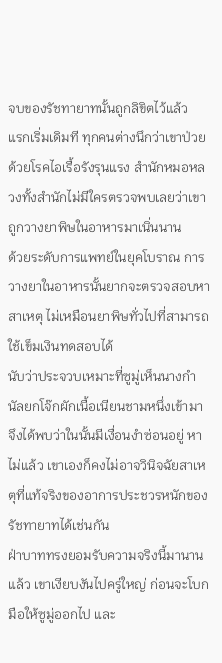จบของรัชทายาทนั้นถูกลิขิตไว้แล้ว
แรกเริ่มเดิมที ทุกคนต่างนึกว่าเขาป่วยด้วยโรคไอเรื้อรังรุนแรง สำนักหมอหลวงทั้งสำนักไม่มีใครตรวจพบเลยว่าเขาถูกวางยาพิษในอาหารมาเนิ่นนาน
ด้วยระดับการแพทย์ในยุคโบราณ การวางยาในอาหารนั้นยากจะตรวจสอบหาสาเหตุ ไม่เหมือนยาพิษทั่วไปที่สามารถใช้เข็มเงินทดสอบได้
นับว่าประจวบเหมาะที่ซูมู่เห็นนางกำนัลยกโจ๊กผักเนื้อเนียนชามหนึ่งเข้ามา จึงได้พบว่าในนั้นมีเงื่อนงำซ่อนอยู่ หาไม่แล้ว เขาเองก็คงไม่อาจวินิจฉัยสาเหตุที่แท้จริงของอาการประชวรหนักของรัชทายาทได้เช่นกัน
ฝ่าบาททรงยอมรับความจริงนี้มานานแล้ว เขาเงียบงันไปครู่ใหญ่ ก่อนจะโบกมือให้ซูมู่ออกไป และ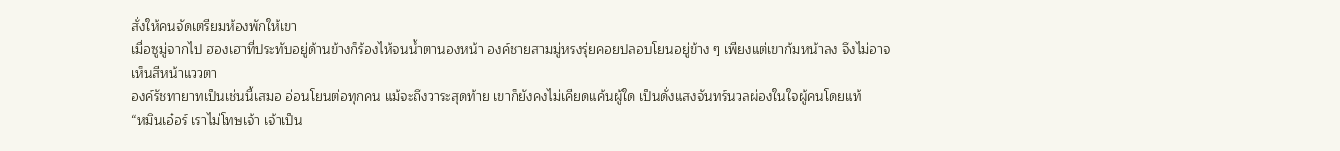สั่งให้คนจัดเตรียมห้องพักให้เขา
เมื่อซูมู่จากไป ฮองเฮาที่ประทับอยู่ด้านข้างก็ร้องไห้จนน้ำตานองหน้า องค์ชายสามมู่หรงรุ่ยคอยปลอบโยนอยู่ข้าง ๆ เพียงแต่เขาก้มหน้าลง จึงไม่อาจเห็นสีหน้าแววตา
องค์รัชทายาทเป็นเช่นนี้เสมอ อ่อนโยนต่อทุกคน แม้จะถึงวาระสุดท้าย เขาก็ยังคงไม่เคียดแค้นผู้ใด เป็นดั่งแสงจันทร์นวลผ่องในใจผู้คนโดยแท้
“หมินเอ๋อร์ เราไม่โทษเจ้า เจ้าเป็น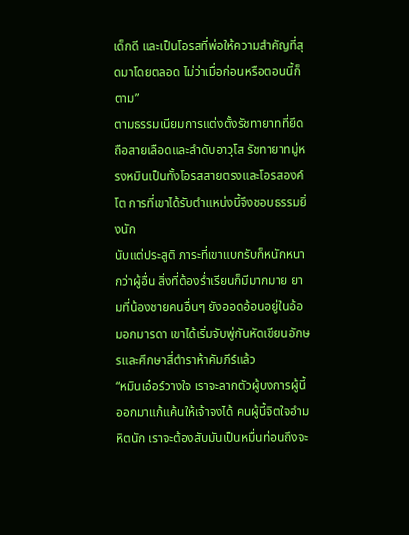เด็กดี และเป็นโอรสที่พ่อให้ความสำคัญที่สุดมาโดยตลอด ไม่ว่าเมื่อก่อนหรือตอนนี้ก็ตาม”
ตามธรรมเนียมการแต่งตั้งรัชทายาทที่ยึดถือสายเลือดและลำดับอาวุโส รัชทายาทมู่หรงหมินเป็นทั้งโอรสสายตรงและโอรสองค์โต การที่เขาได้รับตำแหน่งนี้จึงชอบธรรมยิ่งนัก
นับแต่ประสูติ ภาระที่เขาแบกรับก็หนักหนากว่าผู้อื่น สิ่งที่ต้องร่ำเรียนก็มีมากมาย ยามที่น้องชายคนอื่นๆ ยังออดอ้อนอยู่ในอ้อมอกมารดา เขาได้เริ่มจับพู่กันหัดเขียนอักษรและศึกษาสี่ตำราห้าคัมภีร์แล้ว
“หมินเอ๋อร์วางใจ เราจะลากตัวผู้บงการผู้นี้ออกมาแก้แค้นให้เจ้าจงได้ คนผู้นี้จิตใจอำมหิตนัก เราจะต้องสับมันเป็นหมื่นท่อนถึงจะ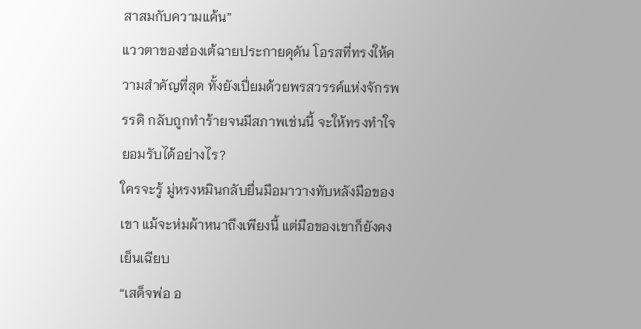สาสมกับความแค้น”
แววตาของฮ่องเต้ฉายประกายดุดัน โอรสที่ทรงให้ความสำคัญที่สุด ทั้งยังเปี่ยมด้วยพรสวรรค์แห่งจักรพรรดิ กลับถูกทำร้ายจนมีสภาพเช่นนี้ จะให้ทรงทำใจยอมรับได้อย่างไร?
ใครจะรู้ มู่หรงหมินกลับยื่นมือมาวางทับหลังมือของเขา แม้จะห่มผ้าหนาถึงเพียงนี้ แต่มือของเขาก็ยังคงเย็นเฉียบ
“เสด็จพ่อ อ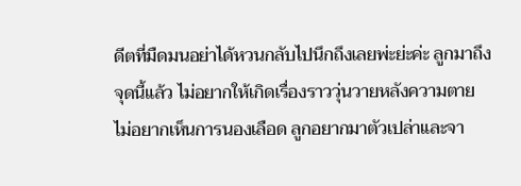ดีตที่มืดมนอย่าได้หวนกลับไปนึกถึงเลยพ่ะย่ะค่ะ ลูกมาถึงจุดนี้แล้ว ไม่อยากให้เกิดเรื่องราววุ่นวายหลังความตาย ไม่อยากเห็นการนองเลือด ลูกอยากมาตัวเปล่าและจา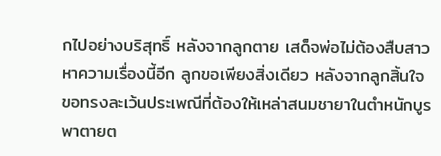กไปอย่างบริสุทธิ์ หลังจากลูกตาย เสด็จพ่อไม่ต้องสืบสาวหาความเรื่องนี้อีก ลูกขอเพียงสิ่งเดียว หลังจากลูกสิ้นใจ ขอทรงละเว้นประเพณีที่ต้องให้เหล่าสนมชายาในตำหนักบูรพาตายต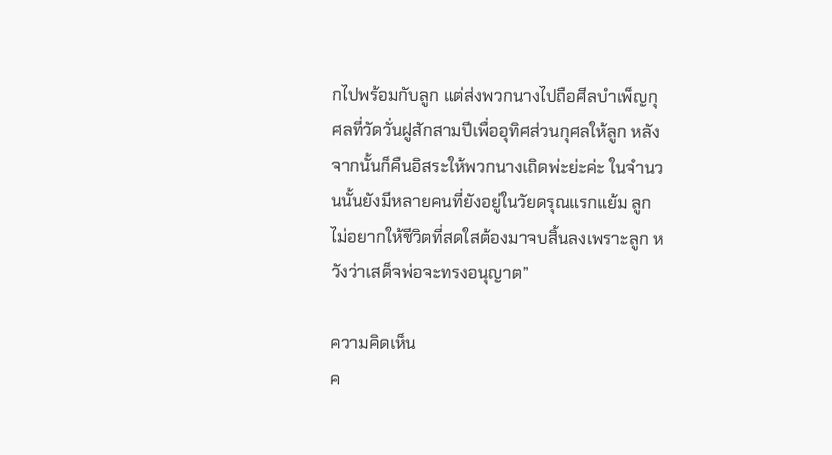กไปพร้อมกับลูก แต่ส่งพวกนางไปถือศีลบำเพ็ญกุศลที่วัดวั่นฝูสักสามปีเพื่ออุทิศส่วนกุศลให้ลูก หลังจากนั้นก็คืนอิสระให้พวกนางเถิดพ่ะย่ะค่ะ ในจำนวนนั้นยังมีหลายคนที่ยังอยู่ในวัยดรุณแรกแย้ม ลูกไม่อยากให้ชีวิตที่สดใสต้องมาจบสิ้นลงเพราะลูก หวังว่าเสด็จพ่อจะทรงอนุญาต”

ความคิดเห็น
ค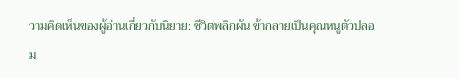วามคิดเห็นของผู้อ่านเกี่ยวกับนิยาย: ชีวิตพลิกผัน ข้ากลายเป็นคุณหนูตัวปลอม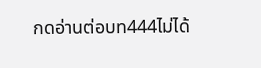กดอ่านต่อบท444ไม่ได้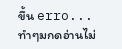ขึ้น erro...
ทำๆมกดอ่านไม่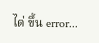ได่ ขึ้น error...